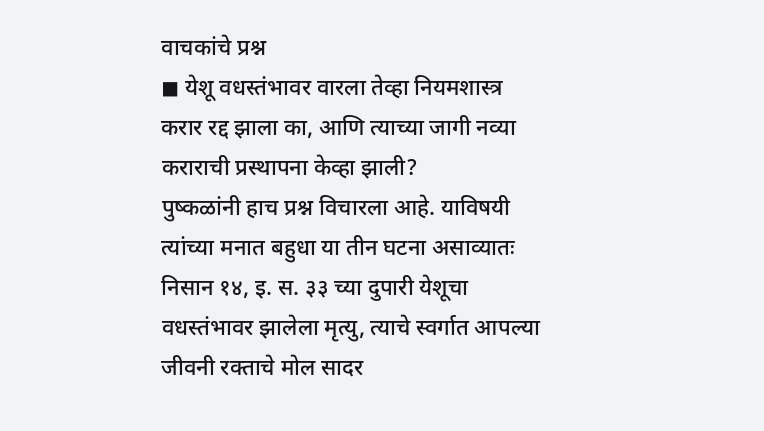वाचकांचे प्रश्न
◼ येशू वधस्तंभावर वारला तेव्हा नियमशास्त्र करार रद्द झाला का, आणि त्याच्या जागी नव्या कराराची प्रस्थापना केव्हा झाली?
पुष्कळांनी हाच प्रश्न विचारला आहे. याविषयी त्यांच्या मनात बहुधा या तीन घटना असाव्यातः निसान १४, इ. स. ३३ च्या दुपारी येशूचा वधस्तंभावर झालेला मृत्यु, त्याचे स्वर्गात आपल्या जीवनी रक्ताचे मोल सादर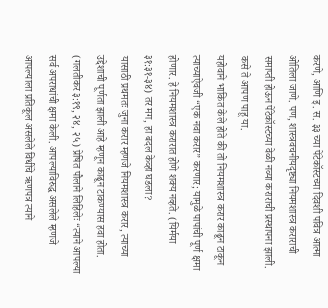करणे, आणि इ. स. ३३ च्या पेंटेकॉस्टच्या दिवशी पवित्र आत्मा ओतिला जाणे. पण, शास्त्रवचनीयदृष्ट्या नियमशास्त्र कराराची समाप्ती होऊन पेंटेकॉस्टच्या वेळी नव्या कराराची प्रस्थापना झाली. कसे ते आपण पाहू या.
यहोवाने भाकित केले होते की तो नियमशास्त्र करार काढून टाकून त्याच्याऐवजी “एक नवा करार” करणार; यामुळे पापांची पूर्ण क्षमा होणार. हे नियमशास्त्र करारात होणे शक्य नव्हते. (यिर्मया ३१:३१-३४) तर मग, हा बदल केव्हा घडला?
यासाठी प्रथमतः जुना करार म्हणजे नियमशास्त्र करार, त्याच्या उद्देशाची पूर्णता झाली आहे म्हणून काढून टाकण्यास हवा होता. (गलतीकर ३:१९, २४, २५) प्रेषित पौलाने लिहिलेः “त्याने आपल्या सर्व अपराधांची क्षमा केली. आपल्याविरुद्ध असलेले म्हणजे आपल्याला प्रतिकूल असलेले विधींचे ऋणपत्र त्याने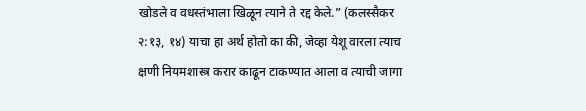खोडले व वधस्तंभाला खिळून त्याने ते रद्द केले.” (कलस्सैकर २:१३, १४) याचा हा अर्थ होतो का की, जेव्हा येशू वारला त्याच क्षणी नियमशास्त्र करार काढून टाकण्यात आला व त्याची जागा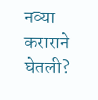नव्या कराराने घेतली?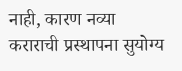नाही, कारण नव्या कराराची प्रस्थापना सुयोग्य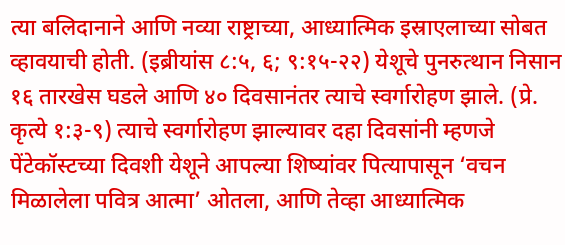त्या बलिदानाने आणि नव्या राष्ट्राच्या, आध्यात्मिक इस्राएलाच्या सोबत व्हावयाची होती. (इब्रीयांस ८:५, ६; ९:१५-२२) येशूचे पुनरुत्थान निसान १६ तारखेस घडले आणि ४० दिवसानंतर त्याचे स्वर्गारोहण झाले. (प्रे. कृत्ये १:३-९) त्याचे स्वर्गारोहण झाल्यावर दहा दिवसांनी म्हणजे पेंटेकॉस्टच्या दिवशी येशूने आपल्या शिष्यांवर पित्यापासून ‘वचन मिळालेला पवित्र आत्मा’ ओतला, आणि तेव्हा आध्यात्मिक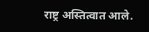राष्ट्र अस्तित्वात आले.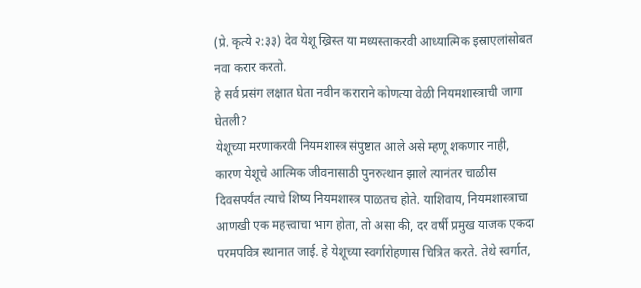(प्रे. कृत्ये २:३३) देव येशू ख्रिस्त या मध्यस्ताकरवी आध्यात्मिक इस्राएलांसोबत नवा करार करतो.
हे सर्व प्रसंग लक्षात घेता नवीन कराराने कोणत्या वेळी नियमशास्त्राची जागा घेतली?
येशूच्या मरणाकरवी नियमशास्त्र संपुष्टात आले असे म्हणू शकणार नाही, कारण येशूचे आत्मिक जीवनासाठी पुनरुत्थान झाले त्यानंतर चाळीस दिवसपर्यंत त्याचे शिष्य नियमशास्त्र पाळतच होते. याशिवाय, नियमशास्त्राचा आणखी एक महत्त्वाचा भाग होता, तो असा की, दर वर्षी प्रमुख याजक एकदा परमपवित्र स्थानात जाई. हे येशूच्या स्वर्गारोहणास चित्रित करते. तेथे स्वर्गात,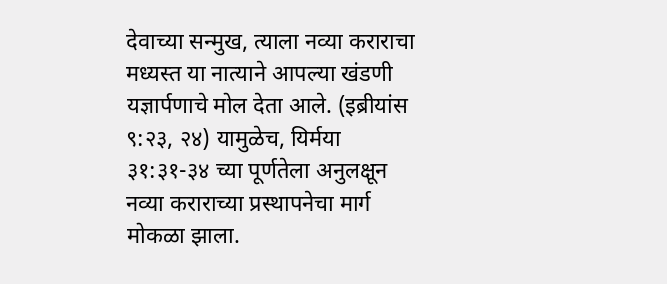देवाच्या सन्मुख, त्याला नव्या कराराचा मध्यस्त या नात्याने आपल्या खंडणी यज्ञार्पणाचे मोल देता आले. (इब्रीयांस ९:२३, २४) यामुळेच, यिर्मया ३१:३१-३४ च्या पूर्णतेला अनुलक्षून नव्या कराराच्या प्रस्थापनेचा मार्ग मोकळा झाला.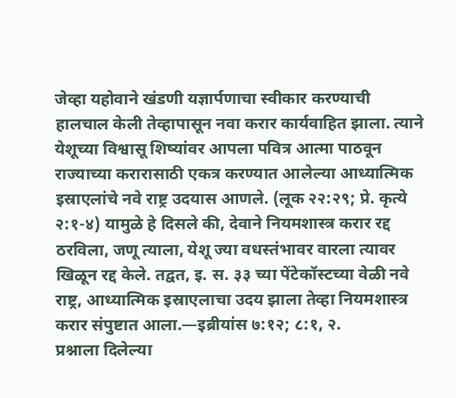जेव्हा यहोवाने खंडणी यज्ञार्पणाचा स्वीकार करण्याची हालचाल केली तेव्हापासून नवा करार कार्यवाहित झाला. त्याने येशूच्या विश्वासू शिष्यांवर आपला पवित्र आत्मा पाठवून राज्याच्या करारासाठी एकत्र करण्यात आलेल्या आध्यात्मिक इस्राएलांचे नवे राष्ट्र उदयास आणले. (लूक २२:२९; प्रे. कृत्ये २:१-४) यामुळे हे दिसले की, देवाने नियमशास्त्र करार रद्द ठरविला, जणू त्याला, येशू ज्या वधस्तंभावर वारला त्यावर खिळून रद्द केले. तद्वत, इ. स. ३३ च्या पेंटेकॉस्टच्या वेळी नवे राष्ट्र, आध्यात्मिक इस्राएलाचा उदय झाला तेव्हा नियमशास्त्र करार संपुष्टात आला.—इब्रीयांस ७:१२; ८:१, २.
प्रश्नाला दिलेल्या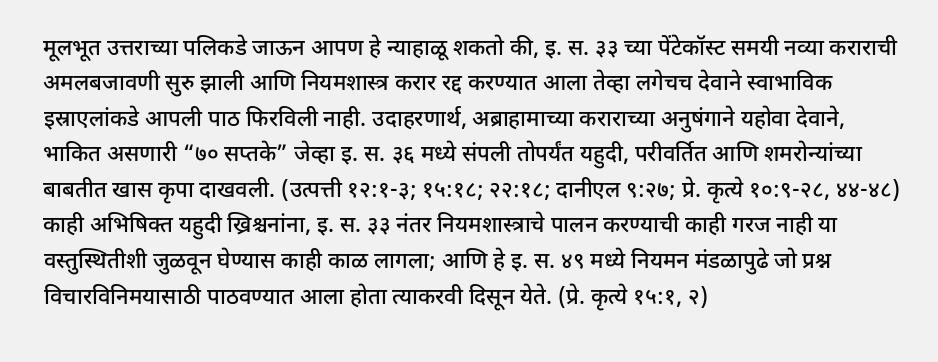मूलभूत उत्तराच्या पलिकडे जाऊन आपण हे न्याहाळू शकतो की, इ. स. ३३ च्या पेंटेकॉस्ट समयी नव्या कराराची अमलबजावणी सुरु झाली आणि नियमशास्त्र करार रद्द करण्यात आला तेव्हा लगेचच देवाने स्वाभाविक इस्राएलांकडे आपली पाठ फिरविली नाही. उदाहरणार्थ, अब्राहामाच्या कराराच्या अनुषंगाने यहोवा देवाने, भाकित असणारी “७० सप्तके” जेव्हा इ. स. ३६ मध्ये संपली तोपर्यंत यहुदी, परीवर्तित आणि शमरोन्यांच्या बाबतीत खास कृपा दाखवली. (उत्पत्ती १२:१-३; १५:१८; २२:१८; दानीएल ९:२७; प्रे. कृत्ये १०:९-२८, ४४-४८) काही अभिषिक्त यहुदी ख्रिश्चनांना, इ. स. ३३ नंतर नियमशास्त्राचे पालन करण्याची काही गरज नाही या वस्तुस्थितीशी जुळवून घेण्यास काही काळ लागला; आणि हे इ. स. ४९ मध्ये नियमन मंडळापुढे जो प्रश्न विचारविनिमयासाठी पाठवण्यात आला होता त्याकरवी दिसून येते. (प्रे. कृत्ये १५:१, २)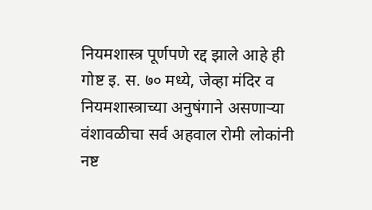नियमशास्त्र पूर्णपणे रद्द झाले आहे ही गोष्ट इ. स. ७० मध्ये, जेव्हा मंदिर व नियमशास्त्राच्या अनुषंगाने असणाऱ्या वंशावळीचा सर्व अहवाल रोमी लोकांनी नष्ट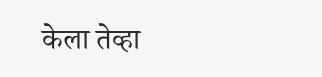केला तेव्हा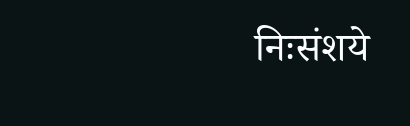निःसंशये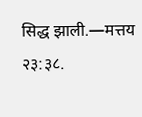सिद्ध झाली.—मत्तय २३:३८.